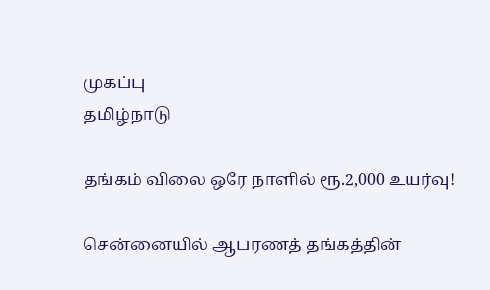முகப்பு
தமிழ்நாடு

தங்கம் விலை ஒரே நாளில் ரூ.2,000 உயர்வு!

சென்னையில் ஆபரணத் தங்கத்தின்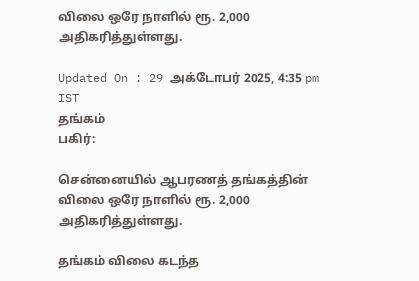விலை ஒரே நாளில் ரூ. 2,000 அதிகரித்துள்ளது.

Updated On : 29 அக்டோபர் 2025, 4:35 pm IST
தங்கம்
பகிர்:

சென்னையில் ஆபரணத் தங்கத்தின் விலை ஒரே நாளில் ரூ. 2,000 அதிகரித்துள்ளது.

தங்கம் விலை கடந்த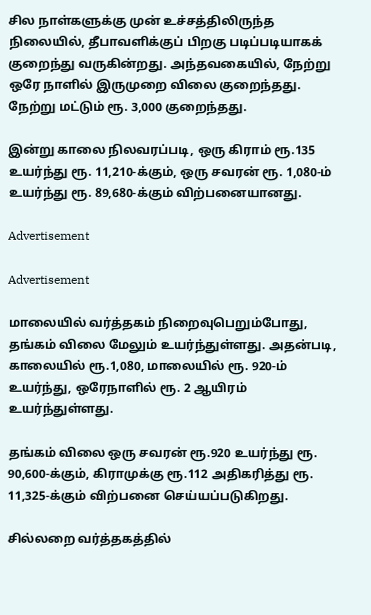சில நாள்களுக்கு முன் உச்சத்திலிருந்த நிலையில், தீபாவளிக்குப் பிறகு படிப்படியாகக் குறைந்து வருகின்றது. அந்தவகையில், நேற்று ஒரே நாளில் இருமுறை விலை குறைந்தது. நேற்று மட்டும் ரூ. 3,000 குறைந்தது.

இன்று காலை நிலவரப்படி, ஒரு கிராம் ரூ.135 உயர்ந்து ரூ. 11,210-க்கும், ஒரு சவரன் ரூ. 1,080-ம் உயர்ந்து ரூ. 89,680-க்கும் விற்பனையானது.

Advertisement

Advertisement

மாலையில் வர்த்தகம் நிறைவுபெறும்போது, தங்கம் விலை மேலும் உயர்ந்துள்ளது. அதன்படி, காலையில் ரூ.1,080, மாலையில் ரூ. 920-ம் உயர்ந்து, ஒரேநாளில் ரூ. 2 ஆயிரம் உயர்ந்துள்ளது.

தங்கம் விலை ஒரு சவரன் ரூ.920 உயர்ந்து ரூ. 90,600-க்கும், கிராமுக்கு ரூ.112 அதிகரித்து ரூ. 11,325-க்கும் விற்பனை செய்யப்படுகிறது.

சில்லறை வர்த்தகத்தில்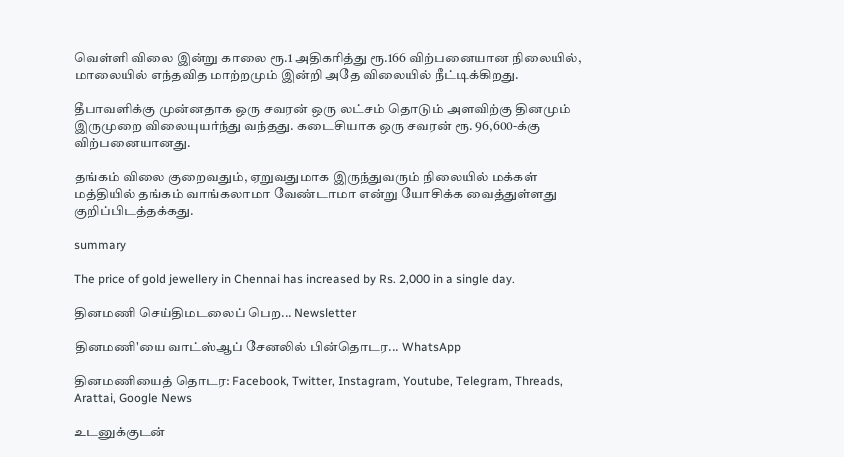வெள்ளி விலை இன்று காலை ரூ.1 அதிகரித்து ரூ.166 விற்பனையான நிலையில், மாலையில் எந்தவித மாற்றமும் இன்றி அதே விலையில் நீட்டிக்கிறது.

தீபாவளிக்கு முன்னதாக ஒரு சவரன் ஒரு லட்சம் தொடும் அளவிற்கு தினமும் இருமுறை விலையுயர்ந்து வந்தது. கடைசியாக ஒரு சவரன் ரூ. 96,600-க்கு விற்பனையானது.

தங்கம் விலை குறைவதும், ஏறுவதுமாக இருந்துவரும் நிலையில் மக்கள் மத்தியில் தங்கம் வாங்கலாமா வேண்டாமா என்று யோசிக்க வைத்துள்ளது குறிப்பிடத்தக்கது.

summary

The price of gold jewellery in Chennai has increased by Rs. 2,000 in a single day.

தினமணி செய்திமடலைப் பெற... Newsletter

தினமணி'யை வாட்ஸ்ஆப் சேனலில் பின்தொடர... WhatsApp

தினமணியைத் தொடர: Facebook, Twitter, Instagram, Youtube, Telegram, Threads, Arattai, Google News

உடனுக்குடன்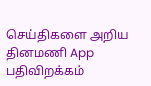செய்திகளை அறிய தினமணி App பதிவிறக்கம்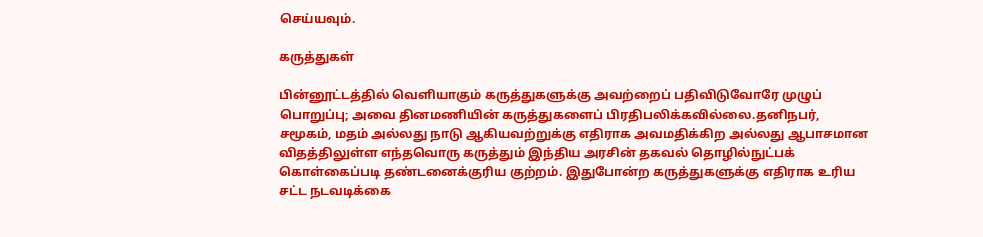செய்யவும்.

கருத்துகள்

பின்னூட்டத்தில் வெளியாகும் கருத்துகளுக்கு அவற்றைப் பதிவிடுவோரே முழுப் பொறுப்பு; அவை தினமணியின் கருத்துகளைப் பிரதிபலிக்கவில்லை.தனிநபர், சமூகம், மதம் அல்லது நாடு ஆகியவற்றுக்கு எதிராக அவமதிக்கிற அல்லது ஆபாசமான விதத்திலுள்ள எந்தவொரு கருத்தும் இந்திய அரசின் தகவல் தொழில்நுட்பக் கொள்கைப்படி தண்டனைக்குரிய குற்றம். இதுபோன்ற கருத்துகளுக்கு எதிராக உரிய சட்ட நடவடிக்கை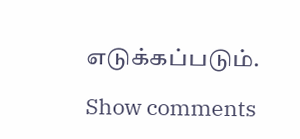எடுக்கப்படும்.

Show comments